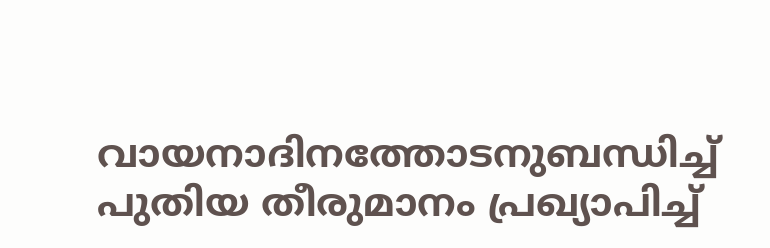വായനാദിനത്തോടനുബന്ധിച്ച് പുതിയ തീരുമാനം പ്രഖ്യാപിച്ച്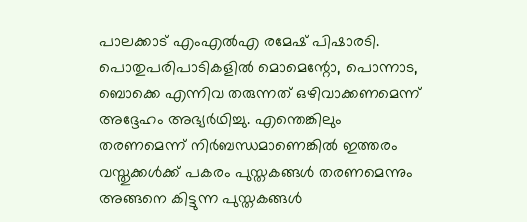പാലക്കാട് എംഎൽഎ രമേഷ് പിഷാരടി. പൊതുപരിപാടികളിൽ മൊമെന്റോ, പൊന്നാട, ബൊക്കെ എന്നിവ തരുന്നത് ഒഴിവാക്കണമെന്ന് അദ്ദേഹം അഭ്യർഥിച്ചു. എന്തെങ്കിലും തരണമെന്ന് നിർബന്ധമാണെങ്കിൽ ഇത്തരം വസ്തുക്കൾക്ക് പകരം പുസ്തകങ്ങൾ തരണമെന്നും അങ്ങനെ കിട്ടുന്ന പുസ്തകങ്ങൾ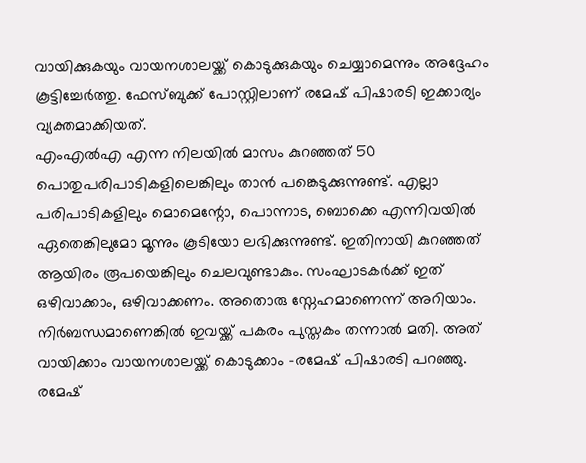വായിക്കുകയും വായനശാലയ്ക്ക് കൊടുക്കുകയും ചെയ്യാമെന്നും അദ്ദേഹം കൂട്ടിച്ചേർത്തു. ഫേസ്ബുക്ക് പോസ്റ്റിലാണ് രമേഷ് പിഷാരടി ഇക്കാര്യം വ്യക്തമാക്കിയത്.
എംഎൽഎ എന്ന നിലയിൽ മാസം കുറഞ്ഞത് 50 പൊതുപരിപാടികളിലെങ്കിലും താൻ പങ്കെടുക്കുന്നുണ്ട്. എല്ലാ പരിപാടികളിലും മൊമെന്റോ, പൊന്നാട, ബൊക്കെ എന്നിവയിൽ ഏതെങ്കിലുമോ മൂന്നും കൂടിയോ ലഭിക്കുന്നുണ്ട്. ഇതിനായി കുറഞ്ഞത് ആയിരം രൂപയെങ്കിലും ചെലവുണ്ടാകും. സംഘാടകർക്ക് ഇത് ഒഴിവാക്കാം, ഒഴിവാക്കണം. അതൊരു സ്നേഹമാണെന്ന് അറിയാം. നിർബന്ധമാണെങ്കിൽ ഇവയ്ക്ക് പകരം പുസ്തകം തന്നാൽ മതി. അത് വായിക്കാം വായനശാലയ്ക്ക് കൊടുക്കാം -രമേഷ് പിഷാരടി പറഞ്ഞു.
രമേഷ്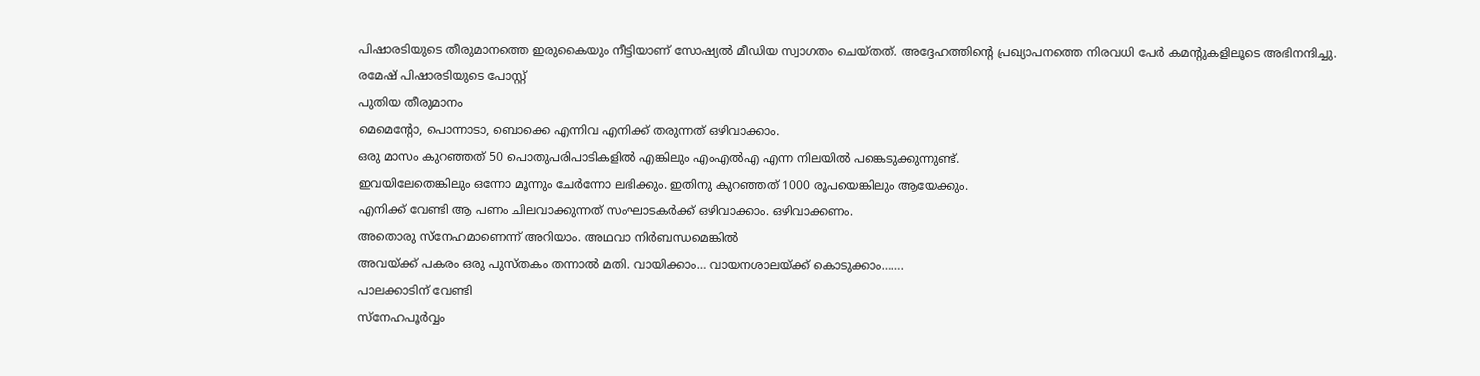പിഷാരടിയുടെ തീരുമാനത്തെ ഇരുകൈയും നീട്ടിയാണ് സോഷ്യൽ മീഡിയ സ്വാഗതം ചെയ്തത്. അദ്ദേഹത്തിന്റെ പ്രഖ്യാപനത്തെ നിരവധി പേർ കമന്റുകളിലൂടെ അഭിനന്ദിച്ചു.
രമേഷ് പിഷാരടിയുടെ പോസ്റ്റ്
പുതിയ തീരുമാനം
മെമെന്റോ, പൊന്നാടാ, ബൊക്കെ എന്നിവ എനിക്ക് തരുന്നത് ഒഴിവാക്കാം.
ഒരു മാസം കുറഞ്ഞത് 50 പൊതുപരിപാടികളിൽ എങ്കിലും എംഎൽഎ എന്ന നിലയിൽ പങ്കെടുക്കുന്നുണ്ട്.
ഇവയിലേതെങ്കിലും ഒന്നോ മൂന്നും ചേർന്നോ ലഭിക്കും. ഇതിനു കുറഞ്ഞത് 1000 രൂപയെങ്കിലും ആയേക്കും.
എനിക്ക് വേണ്ടി ആ പണം ചിലവാക്കുന്നത് സംഘാടകർക്ക് ഒഴിവാക്കാം. ഒഴിവാക്കണം.
അതൊരു സ്നേഹമാണെന്ന് അറിയാം. അഥവാ നിർബന്ധമെങ്കിൽ
അവയ്ക്ക് പകരം ഒരു പുസ്തകം തന്നാൽ മതി. വായിക്കാം… വായനശാലയ്ക്ക് കൊടുക്കാം…….
പാലക്കാടിന് വേണ്ടി
സ്നേഹപൂർവ്വം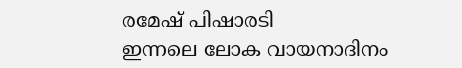രമേഷ് പിഷാരടി
ഇന്നലെ ലോക വായനാദിനം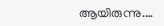ആയിരുന്നു.…